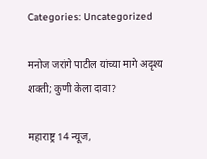Categories: Uncategorized

मनोज जरांगे पाटील यांच्या मागे अदृश्य शक्ती; कुणी केला दावा?

महाराष्ट्र 14 न्यूज,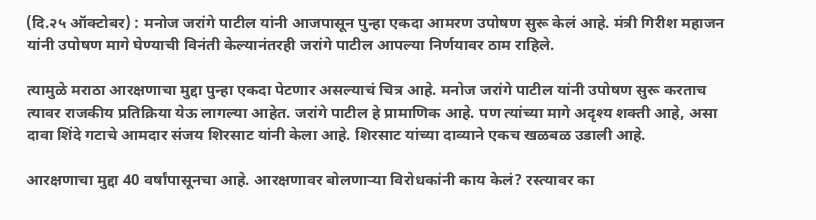(दि.२५ ऑक्टोबर) : मनोज जरांगे पाटील यांनी आजपासून पुन्हा एकदा आमरण उपोषण सुरू केलं आहे. मंत्री गिरीश महाजन यांनी उपोषण मागे घेण्याची विनंती केल्यानंतरही जरांगे पाटील आपल्या निर्णयावर ठाम राहिले.

त्यामुळे मराठा आरक्षणाचा मुद्दा पुन्हा एकदा पेटणार असल्याचं चित्र आहे. मनोज जरांगे पाटील यांनी उपोषण सुरू करताच त्यावर राजकीय प्रतिक्रिया येऊ लागल्या आहेत. जरांगे पाटील हे प्रामाणिक आहे. पण त्यांच्या मागे अदृश्य शक्ती आहे, असा दावा शिंदे गटाचे आमदार संजय शिरसाट यांनी केला आहे. शिरसाट यांच्या दाव्याने एकच खळबळ उडाली आहे.

आरक्षणाचा मुद्दा 40 वर्षांपासूनचा आहे. आरक्षणावर बोलणाऱ्या विरोधकांनी काय केलं? रस्त्यावर का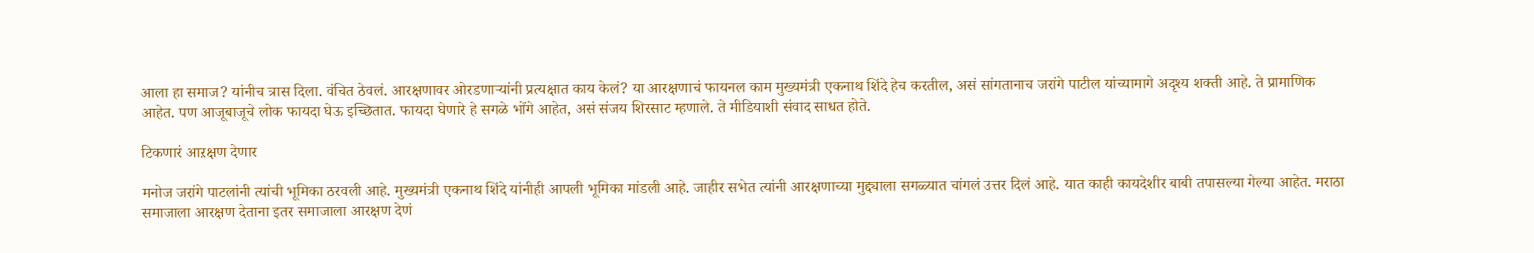आला हा समाज? यांनीच त्रास दिला. वंचित ठेवलं. आरक्षणावर ओरडणाऱ्यांनी प्रत्यक्षात काय केलं? या आरक्षणाचं फायनल काम मुख्यमंत्री एकनाथ शिंदे हेच करतील, असं सांगतानाच जरांगे पाटील यांच्यामागे अदृश्य शक्ती आहे. ते प्रामाणिक आहेत. पण आजूबाजूचे लोक फायदा घेऊ इच्छितात. फायदा घेणारे हे सगळे भोंगे आहेत, असं संजय शिरसाट म्हणाले. ते मीडियाशी संवाद साधत होते.

टिकणारं आऱक्षण देणार

मनोज जरांगे पाटलांनी त्यांची भूमिका ठरवली आहे. मुख्यमंत्री एकनाथ शिंदे यांनीही आपली भूमिका मांडली आहे. जाहीर सभेत त्यांनी आरक्षणाच्या मुद्द्याला सगळ्यात चांगलं उत्तर दिलं आहे. यात काही कायदेशीर बाबी तपासल्या गेल्या आहेत. मराठा समाजाला आरक्षण देताना इतर समाजाला आरक्षण देणं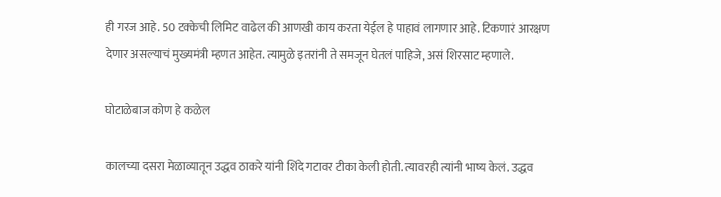ही गरज आहे. 50 टक्केची लिमिट वाढेल की आणखी काय करता येईल हे पाहावं लागणार आहे. टिकणारं आरक्षण देणार असल्याचं मुख्यमंत्री म्हणत आहेत. त्यामुळे इतरांनी ते समजून घेतलं पाहिजे, असं शिरसाट म्हणाले.

घोटाळेबाज कोण हे कळेल

कालच्या दसरा मेळाव्यातून उद्धव ठाकरे यांनी शिंदे गटावर टीका केली होती. त्यावरही त्यांनी भाष्य केलं. उद्धव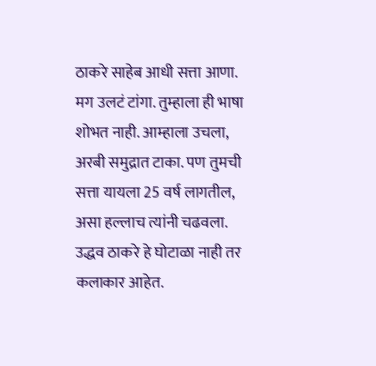ठाकरे साहेब आधी सत्ता आणा. मग उलटं टांगा. तुम्हाला ही भाषा शोभत नाही. आम्हाला उचला, अरबी समुद्रात टाका. पण तुमची सत्ता यायला 25 वर्ष लागतील, असा हल्लाच त्यांनी चढवला. उद्धव ठाकरे हे घोटाळा नाही तर कलाकार आहेत.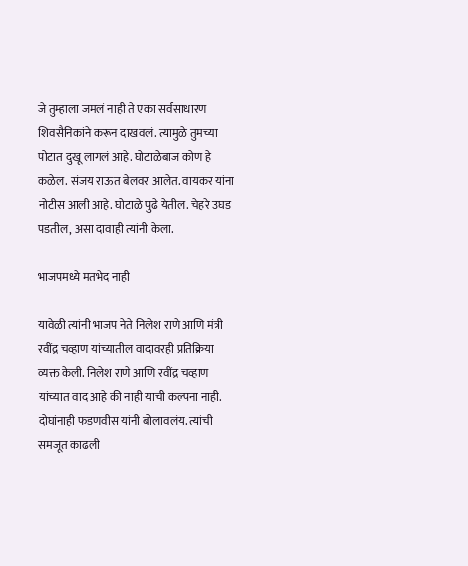जे तुम्हाला जमलं नाही ते एका सर्वसाधारण शिवसैनिकांने करून दाखवलं. त्यामुळे तुमच्या पोटात दुखू लागलं आहे. घोटाळेबाज कोण हे कळेल. संजय राऊत बेलवर आलेत. वायकर यांना नोटीस आली आहे. घोटाळे पुढे येतील. चेहरे उघड पडतील, असा दावाही त्यांनी केला.

भाजपमध्ये मतभेद नाही

यावेळी त्यांनी भाजप नेते निलेश राणे आणि मंत्री रवींद्र चव्हाण यांच्यातील वादावरही प्रतिक्रिया व्यक्त केली. निलेश राणे आणि रवींद्र चव्हाण यांच्यात वाद आहे की नाही याची कल्पना नाही. दोघांनाही फडणवीस यांनी बोलावलंय. त्यांची समजूत काढली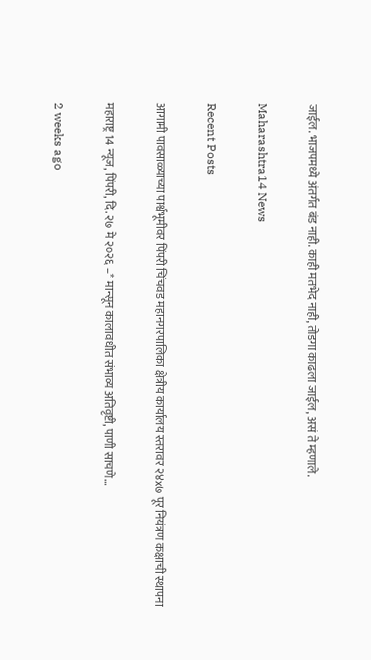जाईल. भाजपमध्ये अंतर्गत बंड नाही. काही मतभेद नाही, तोडगा काढला जाईल, असं ते म्हणाले.

Maharashtra14 News

Recent Posts

आगामी पावसाळ्याच्या पार्श्वभूमीवर पिंपरी चिंचवड महानगरपालिका क्षेत्रीय कार्यालय स्तरावर २४x७ पूर नियंत्रण कक्षाची स्थापना

महाराष्ट्र 14 न्यूज, पिंपरी, दि. २७ मे २०२६ –* मान्सून कालावधीत संभाव्य अतिवृष्टी, पाणी साचणे…

2 weeks ago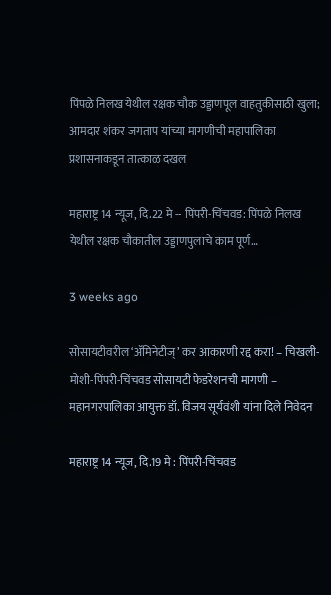पिंपळे निलख येथील रक्षक चौक उड्डाणपूल वाहतुकीसाठी खुला; आमदार शंकर जगताप यांच्या मागणीची महापालिका प्रशासनाकडून तात्काळ दखल

महाराष्ट्र 14 न्यूज, दि.22 मे -- पिंपरी-चिंचवड: पिंपळे निलख येथील रक्षक चौकातील उड्डाणपुलाचे काम पूर्ण…

3 weeks ago

सोसायटीवरील ‘ॲमिनेटीज्‌’ कर आकारणी रद्द करा! – चिखली-मोशी-पिंपरी-चिंचवड सोसायटी फेडरेशनची मागणी – महानगरपालिका आयुक्त डॉ. विजय सूर्यवंशी यांना दिले निवेदन

महाराष्ट्र 14 न्यूज, दि.19 मे : पिंपरी-चिंचवड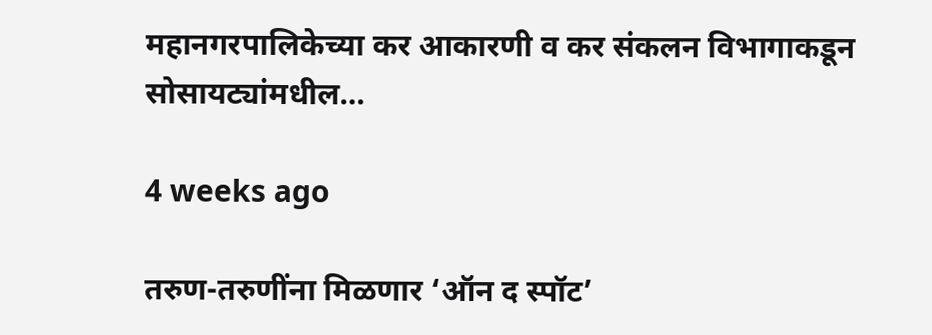महानगरपालिकेच्या कर आकारणी व कर संकलन विभागाकडून सोसायट्यांमधील…

4 weeks ago

तरुण-तरुणींना मिळणार ‘ऑन द स्पॉट’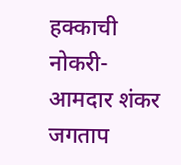हक्काची नोकरी- आमदार शंकर जगताप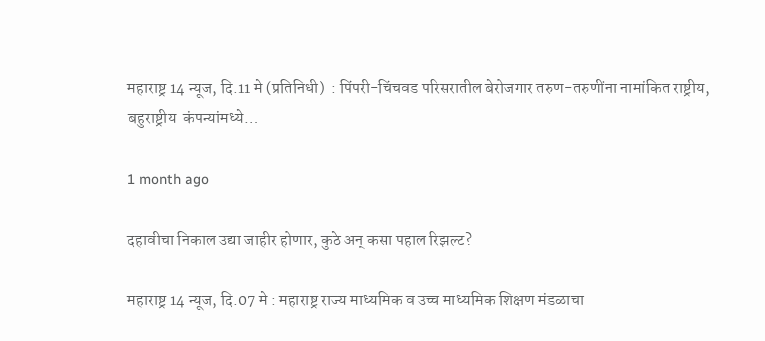महाराष्ट्र 14 न्यूज, दि.11 मे (प्रतिनिधी)  : पिंपरी-चिंचवड परिसरातील बेरोजगार तरुण-तरुणींना नामांकित राष्ट्रीय, बहुराष्ट्रीय  कंपन्यांमध्ये…

1 month ago

दहावीचा निकाल उद्या जाहीर होणार, कुठे अन् कसा पहाल रिझल्ट?

महाराष्ट्र 14 न्यूज, दि.07 मे : महाराष्ट्र राज्य माध्यमिक व उच्च माध्यमिक शिक्षण मंडळाचा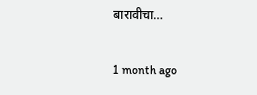बारावीचा…

1 month ago